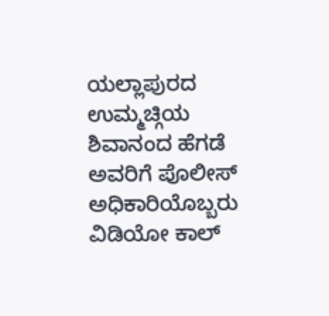ಯಲ್ಲಾಪುರದ ಉಮ್ಮಚ್ಗಿಯ ಶಿವಾನಂದ ಹೆಗಡೆ ಅವರಿಗೆ ಪೊಲೀಸ್ ಅಧಿಕಾರಿಯೊಬ್ಬರು ವಿಡಿಯೋ ಕಾಲ್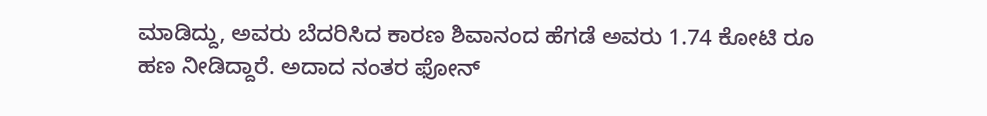ಮಾಡಿದ್ದು, ಅವರು ಬೆದರಿಸಿದ ಕಾರಣ ಶಿವಾನಂದ ಹೆಗಡೆ ಅವರು 1.74 ಕೋಟಿ ರೂ ಹಣ ನೀಡಿದ್ದಾರೆ. ಅದಾದ ನಂತರ ಫೋನ್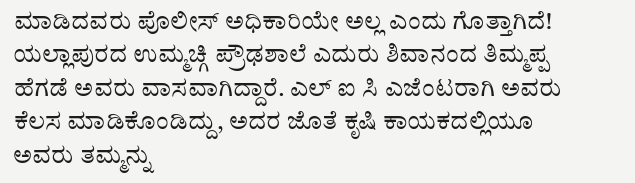ಮಾಡಿದವರು ಪೊಲೀಸ್ ಅಧಿಕಾರಿಯೇ ಅಲ್ಲ ಎಂದು ಗೊತ್ತಾಗಿದೆ!
ಯಲ್ಲಾಪುರದ ಉಮ್ಮಚ್ಗಿ ಪ್ರೌಢಶಾಲೆ ಎದುರು ಶಿವಾನಂದ ತಿಮ್ಮಪ್ಪ ಹೆಗಡೆ ಅವರು ವಾಸವಾಗಿದ್ದಾರೆ. ಎಲ್ ಐ ಸಿ ಎಜೆಂಟರಾಗಿ ಅವರು ಕೆಲಸ ಮಾಡಿಕೊಂಡಿದ್ದು, ಅದರ ಜೊತೆ ಕೃಷಿ ಕಾಯಕದಲ್ಲಿಯೂ ಅವರು ತಮ್ಮನ್ನು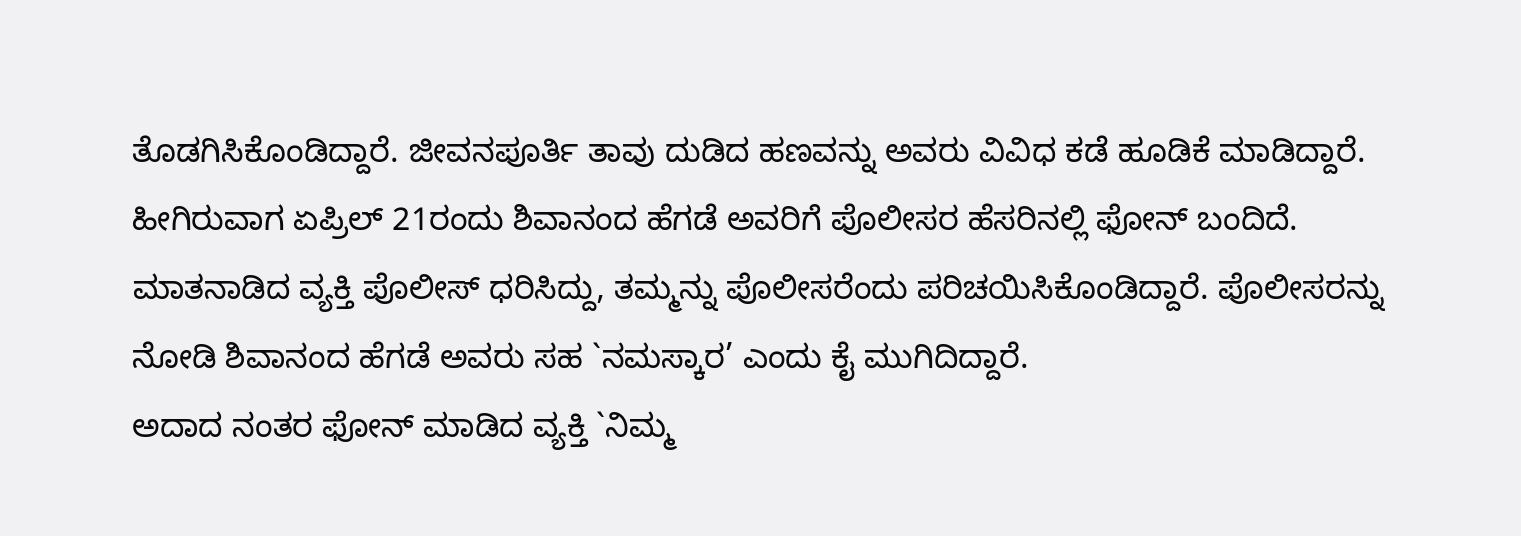ತೊಡಗಿಸಿಕೊಂಡಿದ್ದಾರೆ. ಜೀವನಪೂರ್ತಿ ತಾವು ದುಡಿದ ಹಣವನ್ನು ಅವರು ವಿವಿಧ ಕಡೆ ಹೂಡಿಕೆ ಮಾಡಿದ್ದಾರೆ. ಹೀಗಿರುವಾಗ ಏಪ್ರಿಲ್ 21ರಂದು ಶಿವಾನಂದ ಹೆಗಡೆ ಅವರಿಗೆ ಪೊಲೀಸರ ಹೆಸರಿನಲ್ಲಿ ಫೋನ್ ಬಂದಿದೆ. ಮಾತನಾಡಿದ ವ್ಯಕ್ತಿ ಪೊಲೀಸ್ ಧರಿಸಿದ್ದು, ತಮ್ಮನ್ನು ಪೊಲೀಸರೆಂದು ಪರಿಚಯಿಸಿಕೊಂಡಿದ್ದಾರೆ. ಪೊಲೀಸರನ್ನು ನೋಡಿ ಶಿವಾನಂದ ಹೆಗಡೆ ಅವರು ಸಹ `ನಮಸ್ಕಾರ’ ಎಂದು ಕೈ ಮುಗಿದಿದ್ದಾರೆ.
ಅದಾದ ನಂತರ ಫೋನ್ ಮಾಡಿದ ವ್ಯಕ್ತಿ `ನಿಮ್ಮ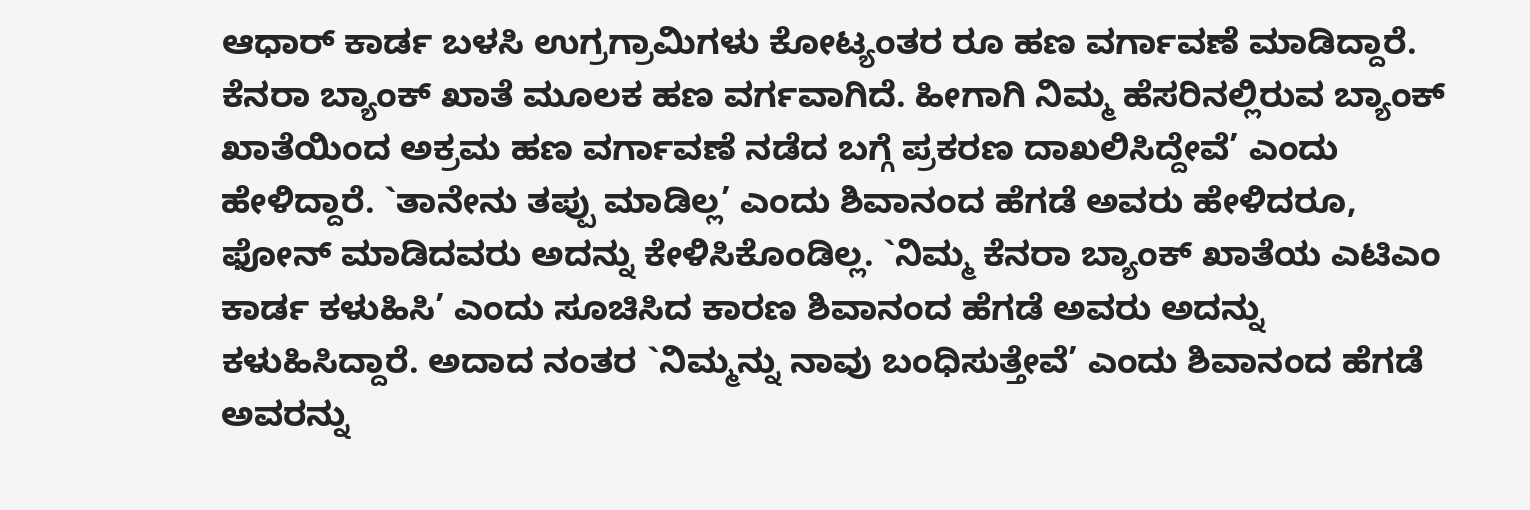ಆಧಾರ್ ಕಾರ್ಡ ಬಳಸಿ ಉಗ್ರಗ್ರಾಮಿಗಳು ಕೋಟ್ಯಂತರ ರೂ ಹಣ ವರ್ಗಾವಣೆ ಮಾಡಿದ್ದಾರೆ. ಕೆನರಾ ಬ್ಯಾಂಕ್ ಖಾತೆ ಮೂಲಕ ಹಣ ವರ್ಗವಾಗಿದೆ. ಹೀಗಾಗಿ ನಿಮ್ಮ ಹೆಸರಿನಲ್ಲಿರುವ ಬ್ಯಾಂಕ್ ಖಾತೆಯಿಂದ ಅಕ್ರಮ ಹಣ ವರ್ಗಾವಣೆ ನಡೆದ ಬಗ್ಗೆ ಪ್ರಕರಣ ದಾಖಲಿಸಿದ್ದೇವೆ’ ಎಂದು ಹೇಳಿದ್ದಾರೆ. `ತಾನೇನು ತಪ್ಪು ಮಾಡಿಲ್ಲ’ ಎಂದು ಶಿವಾನಂದ ಹೆಗಡೆ ಅವರು ಹೇಳಿದರೂ, ಫೋನ್ ಮಾಡಿದವರು ಅದನ್ನು ಕೇಳಿಸಿಕೊಂಡಿಲ್ಲ. `ನಿಮ್ಮ ಕೆನರಾ ಬ್ಯಾಂಕ್ ಖಾತೆಯ ಎಟಿಎಂ ಕಾರ್ಡ ಕಳುಹಿಸಿ’ ಎಂದು ಸೂಚಿಸಿದ ಕಾರಣ ಶಿವಾನಂದ ಹೆಗಡೆ ಅವರು ಅದನ್ನು ಕಳುಹಿಸಿದ್ದಾರೆ. ಅದಾದ ನಂತರ `ನಿಮ್ಮನ್ನು ನಾವು ಬಂಧಿಸುತ್ತೇವೆ’ ಎಂದು ಶಿವಾನಂದ ಹೆಗಡೆ ಅವರನ್ನು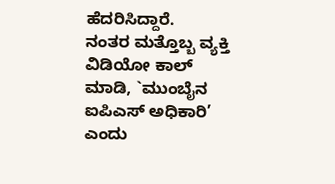ಹೆದರಿಸಿದ್ದಾರೆ.
ನಂತರ ಮತ್ತೊಬ್ಬ ವ್ಯಕ್ತಿ ವಿಡಿಯೋ ಕಾಲ್ ಮಾಡಿ, `ಮುಂಬೈನ ಐಪಿಎಸ್ ಅಧಿಕಾರಿ’ ಎಂದು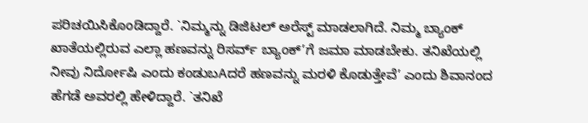ಪರಿಚಯಿಸಿಕೊಂಡಿದ್ದಾರೆ. `ನಿಮ್ಮನ್ನು ಡಿಜಿಟಲ್ ಅರೆಸ್ಟ್ ಮಾಡಲಾಗಿದೆ. ನಿಮ್ಮ ಬ್ಯಾಂಕ್ ಖಾತೆಯಲ್ಲಿರುವ ಎಲ್ಲಾ ಹಣವನ್ನು ರಿಸರ್ವ್ ಬ್ಯಾಂಕ್’ಗೆ ಜಮಾ ಮಾಡಬೇಕು. ತನಿಖೆಯಲ್ಲಿ ನೀವು ನಿರ್ದೋಷಿ ಎಂದು ಕಂಡುಬAದರೆ ಹಣವನ್ನು ಮರಳಿ ಕೊಡುತ್ತೇವೆ’ ಎಂದು ಶಿವಾನಂದ ಹೆಗಡೆ ಅವರಲ್ಲಿ ಹೇಳಿದ್ದಾರೆ. `ತನಿಖೆ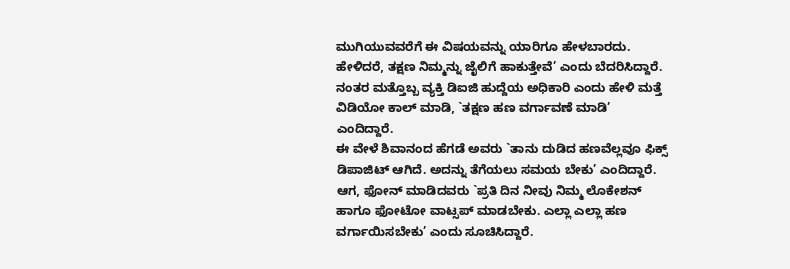ಮುಗಿಯುವವರೆಗೆ ಈ ವಿಷಯವನ್ನು ಯಾರಿಗೂ ಹೇಳಬಾರದು. ಹೇಳಿದರೆ, ತಕ್ಷಣ ನಿಮ್ಮನ್ನು ಜೈಲಿಗೆ ಹಾಕುತ್ತೇವೆ’ ಎಂದು ಬೆದರಿಸಿದ್ದಾರೆ. ನಂತರ ಮತ್ತೊಬ್ಬ ವ್ಯಕ್ತಿ ಡಿಐಜಿ ಹುದ್ದೆಯ ಅಧಿಕಾರಿ ಎಂದು ಹೇಳಿ ಮತ್ತೆ ವಿಡಿಯೋ ಕಾಲ್ ಮಾಡಿ, `ತಕ್ಷಣ ಹಣ ವರ್ಗಾವಣೆ ಮಾಡಿ’ ಎಂದಿದ್ದಾರೆ.
ಈ ವೇಳೆ ಶಿವಾನಂದ ಹೆಗಡೆ ಅವರು `ತಾನು ದುಡಿದ ಹಣವೆಲ್ಲವೂ ಫಿಕ್ಸ್ ಡಿಪಾಜಿಟ್ ಆಗಿದೆ. ಅದನ್ನು ತೆಗೆಯಲು ಸಮಯ ಬೇಕು’ ಎಂದಿದ್ದಾರೆ. ಆಗ, ಫೋನ್ ಮಾಡಿದವರು `ಪ್ರತಿ ದಿನ ನೀವು ನಿಮ್ಮ ಲೊಕೇಶನ್ ಹಾಗೂ ಫೋಟೋ ವಾಟ್ಸಪ್ ಮಾಡಬೇಕು. ಎಲ್ಲಾ ಎಲ್ಲಾ ಹಣ ವರ್ಗಾಯಿಸಬೇಕು’ ಎಂದು ಸೂಚಿಸಿದ್ದಾರೆ.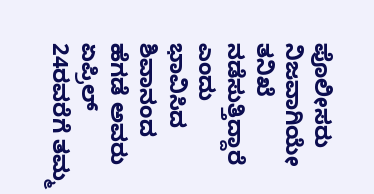ಪೊಲೀಸರು ನಿಜವಾಗಿಯೇ ತನಿಖೆ ನಡೆಸುತ್ತಿದ್ದಾರೆ ಎಂದು ಭಾವಿಸಿದ ಶಿವಾನಂದ ಹೆಗಡೆ ಅವರು ಏಪ್ರಿಲ್ 24ರವರೆಗೆ ತಮ್ಮ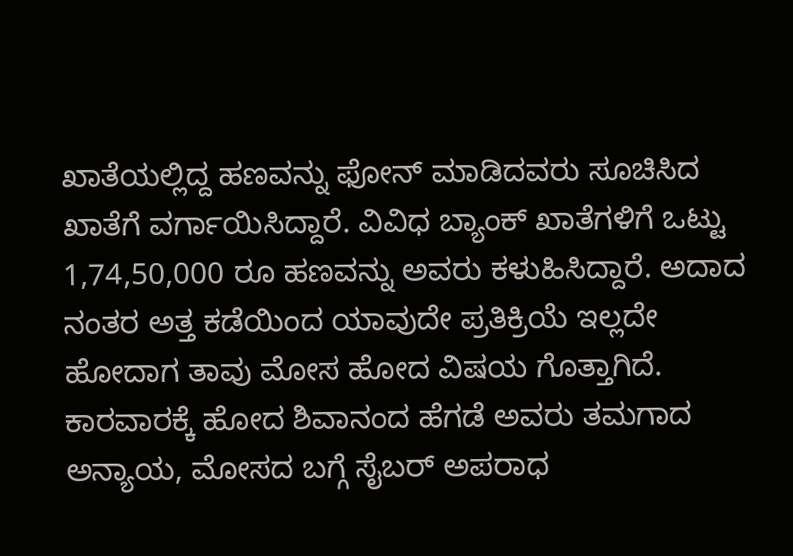ಖಾತೆಯಲ್ಲಿದ್ದ ಹಣವನ್ನು ಫೋನ್ ಮಾಡಿದವರು ಸೂಚಿಸಿದ ಖಾತೆಗೆ ವರ್ಗಾಯಿಸಿದ್ದಾರೆ. ವಿವಿಧ ಬ್ಯಾಂಕ್ ಖಾತೆಗಳಿಗೆ ಒಟ್ಟು 1,74,50,000 ರೂ ಹಣವನ್ನು ಅವರು ಕಳುಹಿಸಿದ್ದಾರೆ. ಅದಾದ ನಂತರ ಅತ್ತ ಕಡೆಯಿಂದ ಯಾವುದೇ ಪ್ರತಿಕ್ರಿಯೆ ಇಲ್ಲದೇ ಹೋದಾಗ ತಾವು ಮೋಸ ಹೋದ ವಿಷಯ ಗೊತ್ತಾಗಿದೆ. ಕಾರವಾರಕ್ಕೆ ಹೋದ ಶಿವಾನಂದ ಹೆಗಡೆ ಅವರು ತಮಗಾದ ಅನ್ಯಾಯ, ಮೋಸದ ಬಗ್ಗೆ ಸೈಬರ್ ಅಪರಾಧ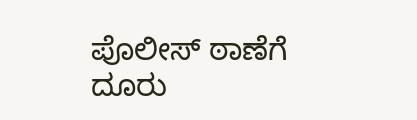ಪೊಲೀಸ್ ಠಾಣೆಗೆ ದೂರು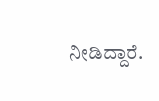ನೀಡಿದ್ದಾರೆ.